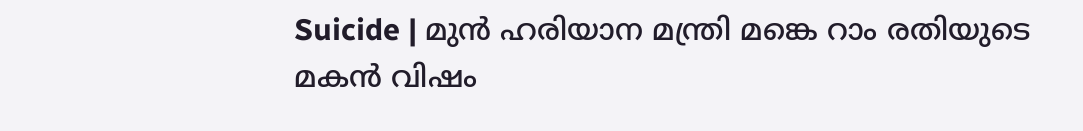Suicide | മുന്‍ ഹരിയാന മന്ത്രി മങ്കെ റാം രതിയുടെ മകന്‍ വിഷം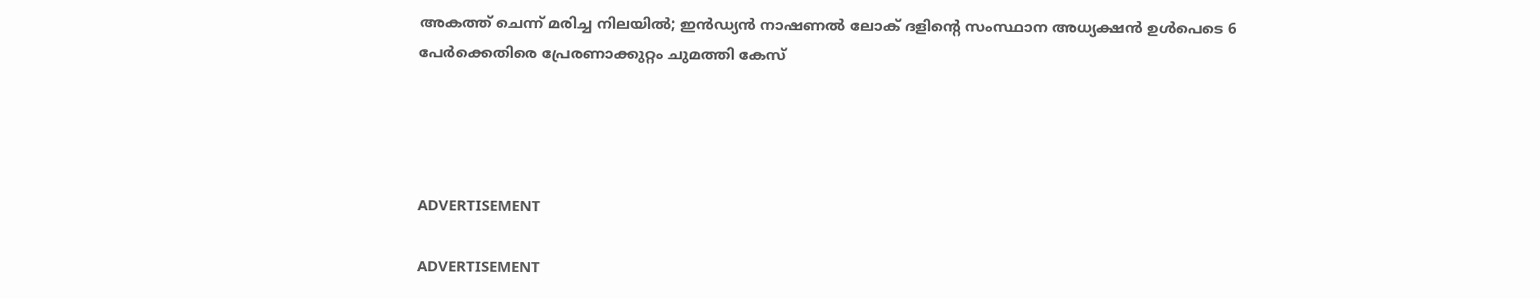അകത്ത് ചെന്ന് മരിച്ച നിലയില്‍; ഇന്‍ഡ്യന്‍ നാഷണല്‍ ലോക് ദളിന്റെ സംസ്ഥാന അധ്യക്ഷന്‍ ഉള്‍പെടെ 6 പേര്‍ക്കെതിരെ പ്രേരണാക്കുറ്റം ചുമത്തി കേസ്




ADVERTISEMENT

ADVERTISEMENT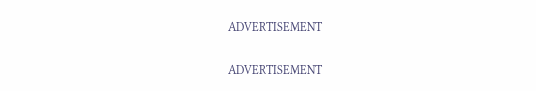ADVERTISEMENT

ADVERTISEMENT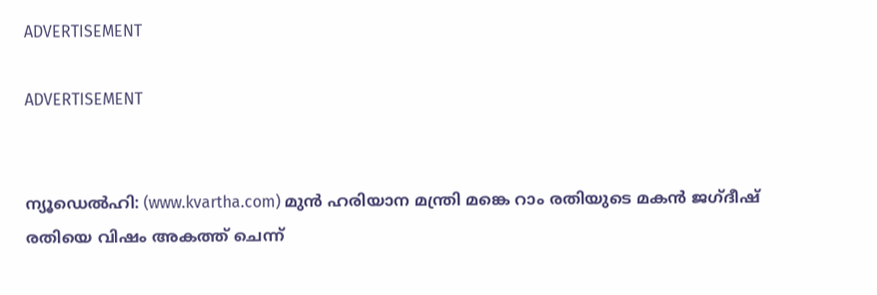ADVERTISEMENT

ADVERTISEMENT


ന്യൂഡെല്‍ഹി: (www.kvartha.com) മുന്‍ ഹരിയാന മന്ത്രി മങ്കെ റാം രതിയുടെ മകന്‍ ജഗ്ദീഷ് രതിയെ വിഷം അകത്ത് ചെന്ന്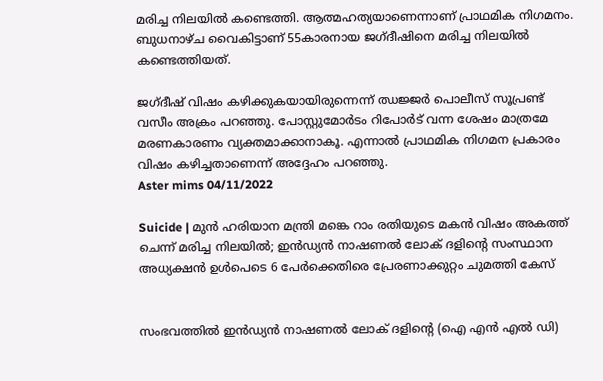മരിച്ച നിലയില്‍ കണ്ടെത്തി. ആത്മഹത്യയാണെന്നാണ് പ്രാഥമിക നിഗമനം. ബുധനാഴ്ച വൈകിട്ടാണ് 55കാരനായ ജഗ്ദീഷിനെ മരിച്ച നിലയില്‍ കണ്ടെത്തിയത്.

ജഗ്ദീഷ് വിഷം കഴിക്കുകയായിരുന്നെന്ന് ഝജ്ജര്‍ പൊലീസ് സൂപ്രണ്ട് വസീം അക്രം പറഞ്ഞു. പോസ്റ്റുമോര്‍ടം റിപോര്‍ട് വന്ന ശേഷം മാത്രമേ മരണകാരണം വ്യക്തമാക്കാനാകൂ. എന്നാല്‍ പ്രാഥമിക നിഗമന പ്രകാരം വിഷം കഴിച്ചതാണെന്ന് അദ്ദേഹം പറഞ്ഞു.
Aster mims 04/11/2022

Suicide | മുന്‍ ഹരിയാന മന്ത്രി മങ്കെ റാം രതിയുടെ മകന്‍ വിഷം അകത്ത് ചെന്ന് മരിച്ച നിലയില്‍; ഇന്‍ഡ്യന്‍ നാഷണല്‍ ലോക് ദളിന്റെ സംസ്ഥാന അധ്യക്ഷന്‍ ഉള്‍പെടെ 6 പേര്‍ക്കെതിരെ പ്രേരണാക്കുറ്റം ചുമത്തി കേസ്


സംഭവത്തില്‍ ഇന്‍ഡ്യന്‍ നാഷണല്‍ ലോക് ദളിന്റെ (ഐ എന്‍ എല്‍ ഡി)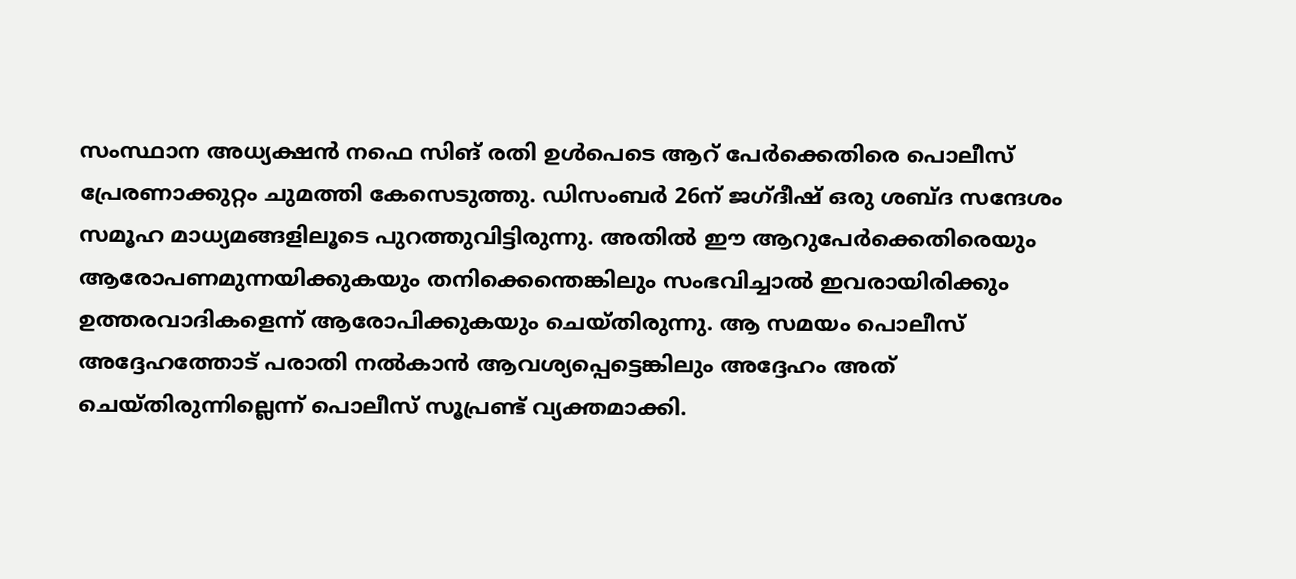സംസ്ഥാന അധ്യക്ഷന്‍ നഫെ സിങ് രതി ഉള്‍പെടെ ആറ് പേര്‍ക്കെതിരെ പൊലീസ് പ്രേരണാക്കുറ്റം ചുമത്തി കേസെടുത്തു. ഡിസംബര്‍ 26ന് ജഗ്ദീഷ് ഒരു ശബ്ദ സന്ദേശം സമൂഹ മാധ്യമങ്ങളിലൂടെ പുറത്തുവിട്ടിരുന്നു. അതില്‍ ഈ ആറുപേര്‍ക്കെതിരെയും ആരോപണമുന്നയിക്കുകയും തനിക്കെന്തെങ്കിലും സംഭവിച്ചാല്‍ ഇവരായിരിക്കും ഉത്തരവാദികളെന്ന് ആരോപിക്കുകയും ചെയ്തിരുന്നു. ആ സമയം പൊലീസ് അദ്ദേഹത്തോട് പരാതി നല്‍കാന്‍ ആവശ്യപ്പെട്ടെങ്കിലും അദ്ദേഹം അത് ചെയ്തിരുന്നില്ലെന്ന് പൊലീസ് സൂപ്രണ്ട് വ്യക്തമാക്കി.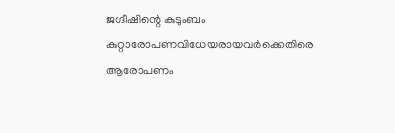ജഗ്ദീഷിന്റെ കുടുംബം കുറ്റാരോപണവിധേയരായവര്‍ക്കെതിരെ ആരോപണം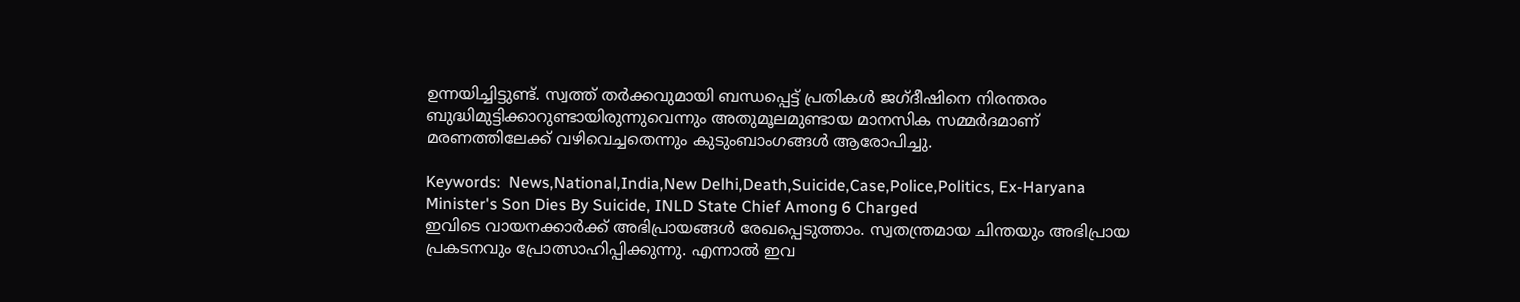ഉന്നയിച്ചിട്ടുണ്ട്. സ്വത്ത് തര്‍ക്കവുമായി ബന്ധപ്പെട്ട് പ്രതികള്‍ ജഗ്ദീഷിനെ നിരന്തരം ബുദ്ധിമുട്ടിക്കാറുണ്ടായിരുന്നുവെന്നും അതുമൂലമുണ്ടായ മാനസിക സമ്മര്‍ദമാണ് മരണത്തിലേക്ക് വഴിവെച്ചതെന്നും കുടുംബാംഗങ്ങള്‍ ആരോപിച്ചു.

Keywords:  News,National,India,New Delhi,Death,Suicide,Case,Police,Politics, Ex-Haryana Minister's Son Dies By Suicide, INLD State Chief Among 6 Charged
ഇവിടെ വായനക്കാർക്ക് അഭിപ്രായങ്ങൾ രേഖപ്പെടുത്താം. സ്വതന്ത്രമായ ചിന്തയും അഭിപ്രായ പ്രകടനവും പ്രോത്സാഹിപ്പിക്കുന്നു. എന്നാൽ ഇവ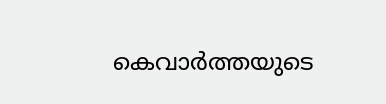കെവാർത്തയുടെ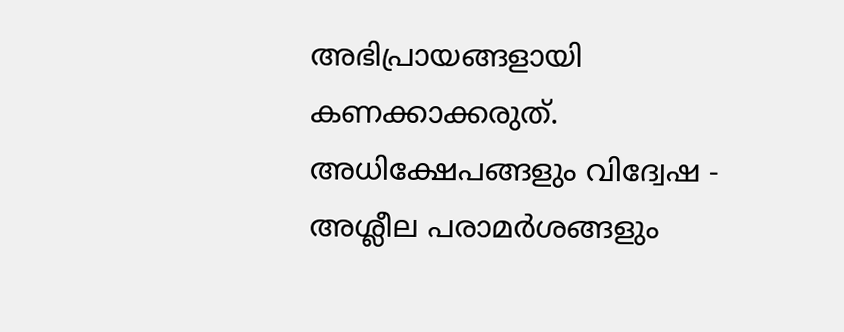അഭിപ്രായങ്ങളായി കണക്കാക്കരുത്. അധിക്ഷേപങ്ങളും വിദ്വേഷ - അശ്ലീല പരാമർശങ്ങളും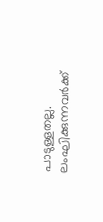പാടുള്ളതല്ല. ലംഘിക്കുന്നവർക്ക്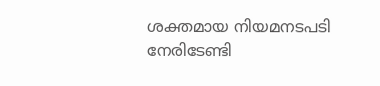ശക്തമായ നിയമനടപടി നേരിടേണ്ടി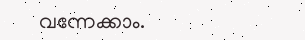വന്നേക്കാം.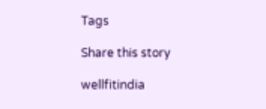Tags

Share this story

wellfitindia